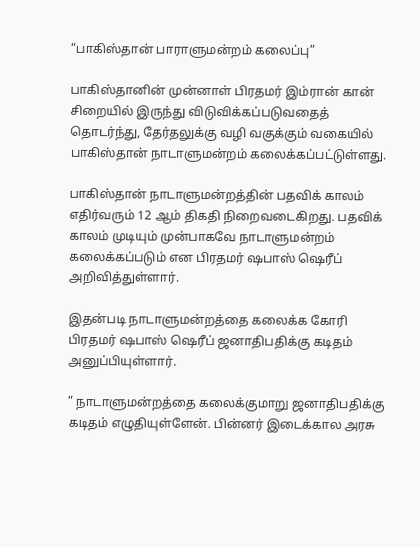“பாகிஸ்தான் பாராளுமன்றம் கலைப்பு”

பாகிஸ்தானின் முன்னாள் பிரதமர் இம்ரான் கான் சிறையில் இருந்து விடுவிக்கப்படுவதைத் தொடர்ந்து, தேர்தலுக்கு வழி வகுக்கும் வகையில் பாகிஸ்தான் நாடாளுமன்றம் கலைக்கப்பட்டுள்ளது.

பாகிஸ்தான் நாடாளுமன்றத்தின் பதவிக் காலம் எதிர்வரும் 12 ஆம் திகதி நிறைவடைகிறது. பதவிக் காலம் முடியும் முன்பாகவே நாடாளுமன்றம் கலைக்கப்படும் என பிரதமர் ஷபாஸ் ஷெரீப் அறிவித்துள்ளார்.

இதன்படி நாடாளுமன்றத்தை கலைக்க கோரி பிரதமர் ஷபாஸ் ஷெரீப் ஜனாதிபதிக்கு கடிதம் அனுப்பியுள்ளார்.

” நாடாளுமன்றத்தை கலைக்குமாறு ஜனாதிபதிக்கு கடிதம் எழுதியுள்ளேன். பின்னர் இடைக்கால அரசு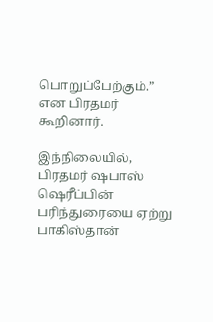பொறுப்பேற்கும்.” என பிரதமர் கூறினார்.

இந்நிலையில், பிரதமர் ஷபாஸ் ஷெரீப்பின் பரிந்துரையை ஏற்று பாகிஸ்தான்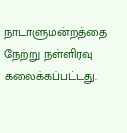நாடாளுமன்றத்தை நேற்று நள்ளிரவு கலைக்கப்பட்டது.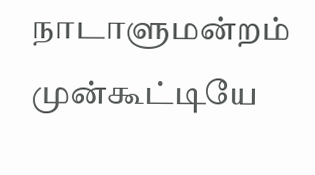நாடாளுமன்றம் முன்கூட்டியே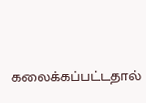கலைக்கப்பட்டதால்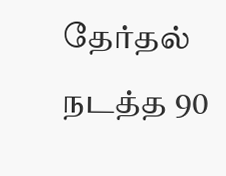தேர்தல் நடத்த 90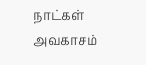நாட்கள் அவகாசம்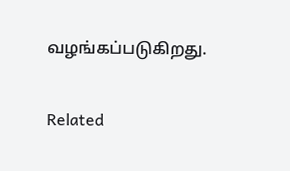வழங்கப்படுகிறது.

Related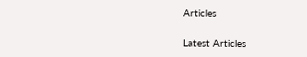Articles

Latest Articles